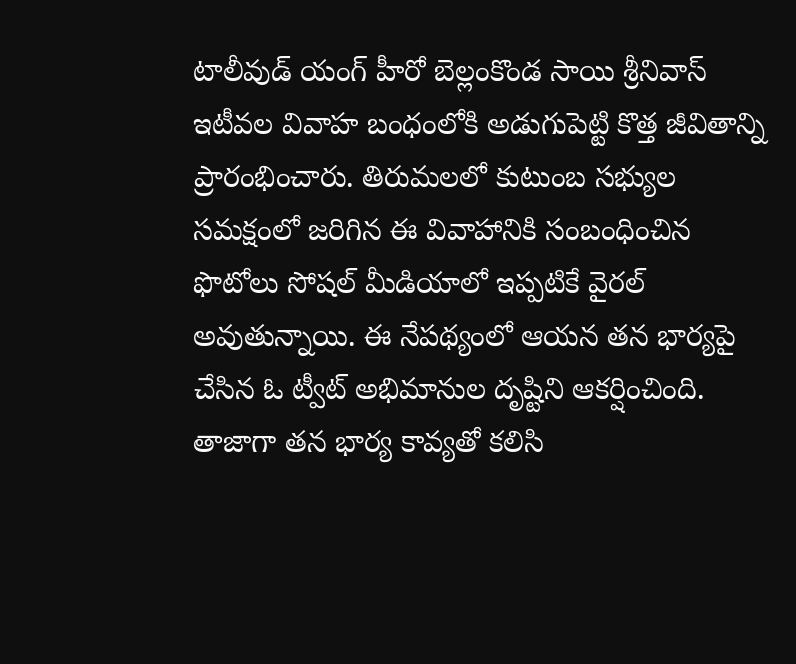టాలీవుడ్ యంగ్ హీరో బెల్లంకొండ సాయి శ్రీనివాస్ ఇటీవల వివాహ బంధంలోకి అడుగుపెట్టి కొత్త జీవితాన్ని ప్రారంభించారు. తిరుమలలో కుటుంబ సభ్యుల సమక్షంలో జరిగిన ఈ వివాహానికి సంబంధించిన ఫొటోలు సోషల్ మీడియాలో ఇప్పటికే వైరల్ అవుతున్నాయి. ఈ నేపథ్యంలో ఆయన తన భార్యపై చేసిన ఓ ట్వీట్ అభిమానుల దృష్టిని ఆకర్షించింది.
తాజాగా తన భార్య కావ్యతో కలిసి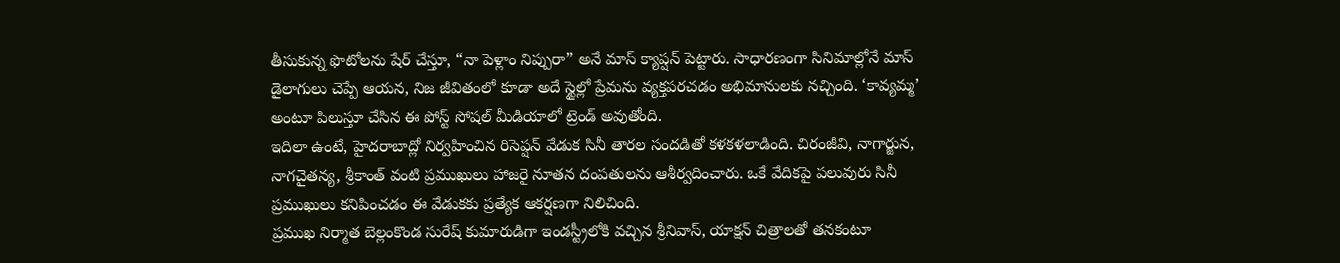తీసుకున్న ఫొటోలను షేర్ చేస్తూ, “నా పెళ్లాం నిప్పురా” అనే మాస్ క్యాప్షన్ పెట్టారు. సాధారణంగా సినిమాల్లోనే మాస్ డైలాగులు చెప్పే ఆయన, నిజ జీవితంలో కూడా అదే స్టైల్లో ప్రేమను వ్యక్తపరచడం అభిమానులకు నచ్చింది. ‘కావ్యమ్మ’ అంటూ పిలుస్తూ చేసిన ఈ పోస్ట్ సోషల్ మీడియాలో ట్రెండ్ అవుతోంది.
ఇదిలా ఉంటే, హైదరాబాద్లో నిర్వహించిన రిసెప్షన్ వేడుక సినీ తారల సందడితో కళకళలాడింది. చిరంజీవి, నాగార్జున, నాగచైతన్య, శ్రీకాంత్ వంటి ప్రముఖులు హాజరై నూతన దంపతులను ఆశీర్వదించారు. ఒకే వేదికపై పలువురు సినీ ప్రముఖులు కనిపించడం ఈ వేడుకకు ప్రత్యేక ఆకర్షణగా నిలిచింది.
ప్రముఖ నిర్మాత బెల్లంకొండ సురేష్ కుమారుడిగా ఇండస్ట్రీలోకి వచ్చిన శ్రీనివాస్, యాక్షన్ చిత్రాలతో తనకంటూ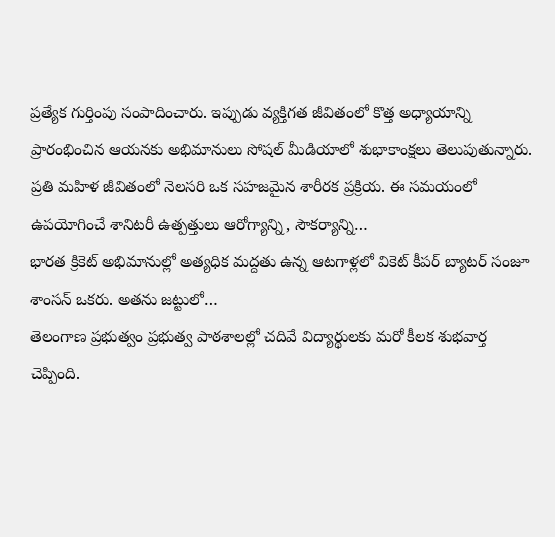ప్రత్యేక గుర్తింపు సంపాదించారు. ఇప్పుడు వ్యక్తిగత జీవితంలో కొత్త అధ్యాయాన్ని ప్రారంభించిన ఆయనకు అభిమానులు సోషల్ మీడియాలో శుభాకాంక్షలు తెలుపుతున్నారు.
ప్రతి మహిళ జీవితంలో నెలసరి ఒక సహజమైన శారీరక ప్రక్రియ. ఈ సమయంలో ఉపయోగించే శానిటరీ ఉత్పత్తులు ఆరోగ్యాన్ని, సౌకర్యాన్ని…
భారత క్రికెట్ అభిమానుల్లో అత్యధిక మద్దతు ఉన్న ఆటగాళ్లలో వికెట్ కీపర్ బ్యాటర్ సంజూ శాంసన్ ఒకరు. అతను జట్టులో…
తెలంగాణ ప్రభుత్వం ప్రభుత్వ పాఠశాలల్లో చదివే విద్యార్థులకు మరో కీలక శుభవార్త చెప్పింది.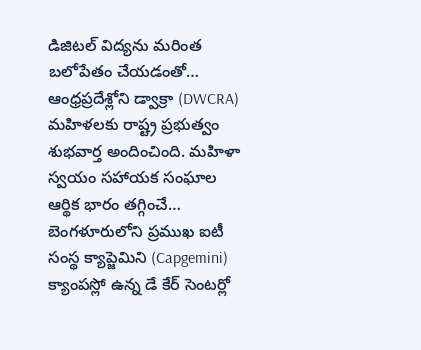డిజిటల్ విద్యను మరింత బలోపేతం చేయడంతో…
ఆంధ్రప్రదేశ్లోని డ్వాక్రా (DWCRA) మహిళలకు రాష్ట్ర ప్రభుత్వం శుభవార్త అందించింది. మహిళా స్వయం సహాయక సంఘాల ఆర్థిక భారం తగ్గించే…
బెంగళూరులోని ప్రముఖ ఐటీ సంస్థ క్యాప్జెమిని (Capgemini) క్యాంపస్లో ఉన్న డే కేర్ సెంటర్లో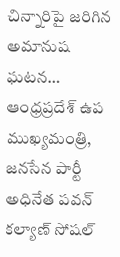చిన్నారిపై జరిగిన అమానుష ఘటన…
ఆంధ్రప్రదేశ్ ఉప ముఖ్యమంత్రి, జనసేన పార్టీ అధినేత పవన్ కల్యాణ్ సోషల్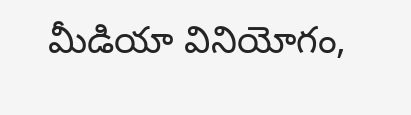మీడియా వినియోగం,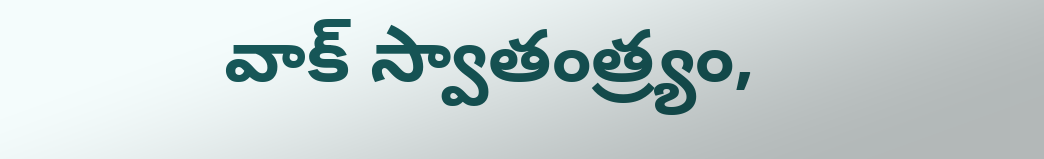వాక్ స్వాతంత్ర్యం,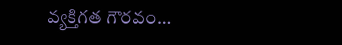వ్యక్తిగత గౌరవం…